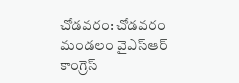చోడవరం: చోడవరం మండలం వైఎస్ఆర్ కాంగ్రెస్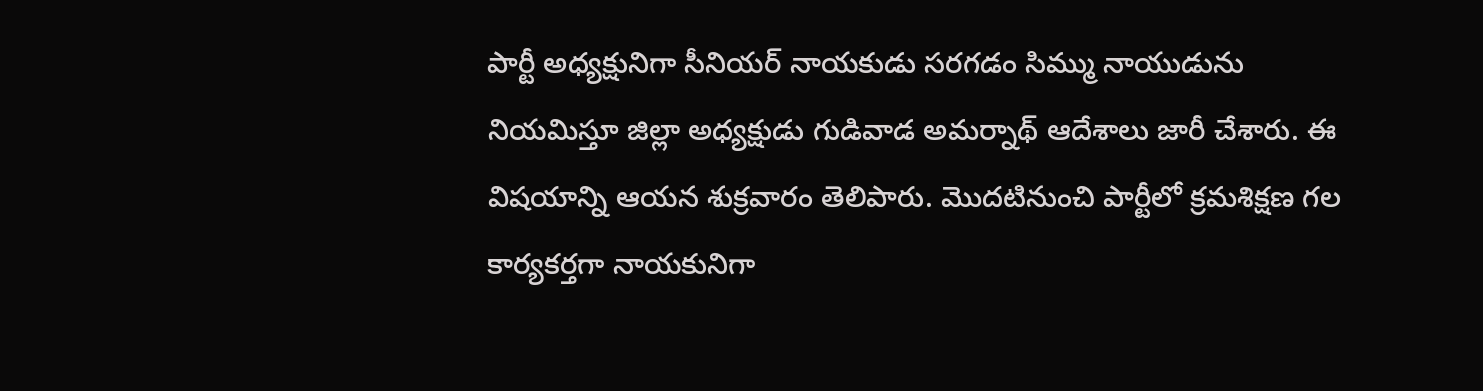పార్టీ అధ్యక్షునిగా సీనియర్ నాయకుడు సరగడం సిమ్ము నాయుడును నియమిస్తూ జిల్లా అధ్యక్షుడు గుడివాడ అమర్నాథ్ ఆదేశాలు జారీ చేశారు. ఈ విషయాన్ని ఆయన శుక్రవారం తెలిపారు. మొదటినుంచి పార్టీలో క్రమశిక్షణ గల కార్యకర్తగా నాయకునిగా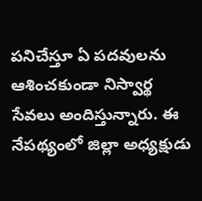పనిచేస్తూ ఏ పదవులను ఆశించకుండా నిస్వార్థ సేవలు అందిస్తున్నారు. ఈ నేపథ్యంలో జిల్లా అధ్యక్షుడు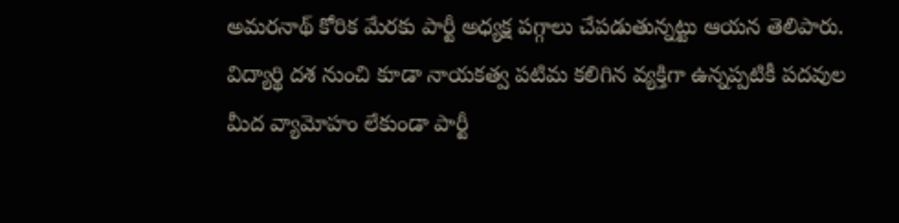అమరనాథ్ కోరిక మేరకు పార్టీ అధ్యక్ష పగ్గాలు చేపడుతున్నట్టు ఆయన తెలిపారు. విద్యార్థి దశ నుంచి కూడా నాయకత్వ పటిమ కలిగిన వ్యక్తిగా ఉన్నప్పటికీ పదవుల మీద వ్యామోహం లేకుండా పార్టీ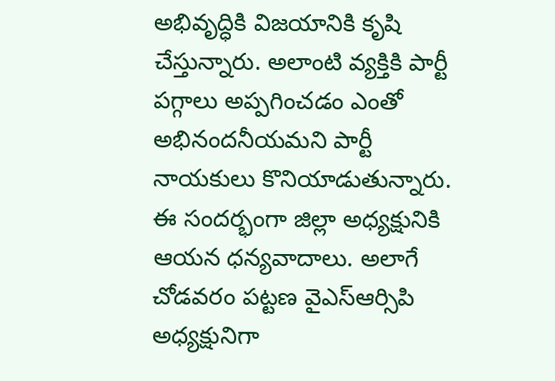అభివృద్ధికి విజయానికి కృషి చేస్తున్నారు. అలాంటి వ్యక్తికి పార్టీ పగ్గాలు అప్పగించడం ఎంతో అభినందనీయమని పార్టీ నాయకులు కొనియాడుతున్నారు. ఈ సందర్భంగా జిల్లా అధ్యక్షునికి ఆయన ధన్యవాదాలు. అలాగే చోడవరం పట్టణ వైఎస్ఆర్సిపి అధ్యక్షునిగా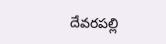దేవరపల్లి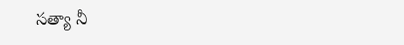సత్యా నీ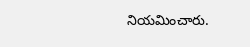నియమించారు.